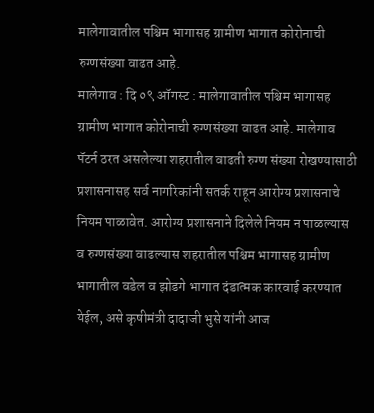मालेगावातील पश्चिम भागासह ग्रामीण भागात कोरोनाची रुग्णसंख्या वाढत आहे.
मालेगाव : दि ०९ ऑगस्ट : मालेगावातील पश्चिम भागासह ग्रामीण भागात कोरोनाची रुग्णसंख्या वाढत आहे. मालेगाव पॅटर्न ठरत असलेल्या शहरातील वाढती रुग्ण संख्या रोखण्यासाठी प्रशासनासह सर्व नागरिकांनी सतर्क राहून आरोग्य प्रशासनाचे नियम पाळावेत. आरोग्य प्रशासनाने दिलेले नियम न पाळल्यास व रुग्णसंख्या वाढल्यास शहरातील पश्चिम भागासह ग्रामीण भागातील वडेल व झोडगे भागात दंडात्मक कारवाई करण्यात येईल, असे कृषीमंत्री दादाजी भुसे यांनी आज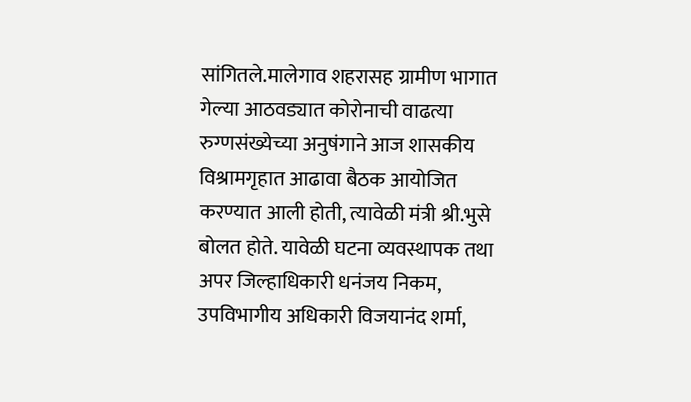सांगितले.मालेगाव शहरासह ग्रामीण भागात गेल्या आठवड्यात कोरोनाची वाढत्या रुग्णसंख्येच्या अनुषंगाने आज शासकीय विश्रामगृहात आढावा बैठक आयोजित करण्यात आली होती, त्यावेळी मंत्री श्री.भुसे बोलत होते. यावेळी घटना व्यवस्थापक तथा अपर जिल्हाधिकारी धनंजय निकम, उपविभागीय अधिकारी विजयानंद शर्मा,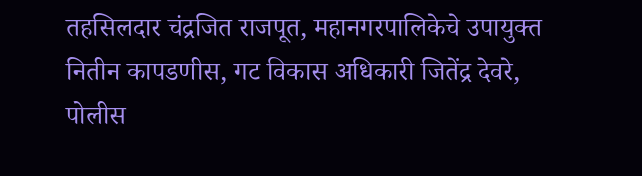तहसिलदार चंद्रजित राजपूत, महानगरपालिकेचे उपायुक्त नितीन कापडणीस, गट विकास अधिकारी जितेंद्र देवरे, पोलीस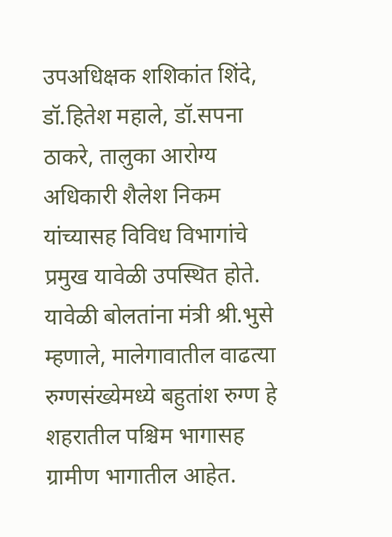उपअधिक्षक शशिकांत शिंदे, डॉ.हितेश महाले, डॉ.सपना ठाकरे, तालुका आरोग्य अधिकारी शैलेश निकम यांच्यासह विविध विभागांचे प्रमुख यावेळी उपस्थित होते. यावेळी बोलतांना मंत्री श्री.भुसे म्हणाले, मालेगावातील वाढत्या रुग्णसंख्येमध्ये बहुतांश रुग्ण हे शहरातील पश्चिम भागासह ग्रामीण भागातील आहेत.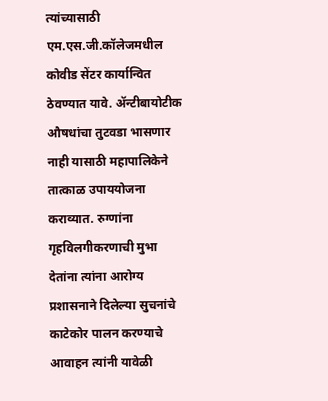त्यांच्यासाठी एम.एस.जी.कॉलेजमधील कोवीड सेंटर कार्यान्वित ठेवण्यात यावे. ॲन्टीबायोटीक औषधांचा तुटवडा भासणार नाही यासाठी महापालिकेने तात्काळ उपाययोजना कराव्यात. रुग्णांना गृहविलगीकरणाची मुभा देतांना त्यांना आरोग्य प्रशासनाने दिलेल्या सुचनांचे काटेकोर पालन करण्याचे आवाहन त्यांनी यावेळी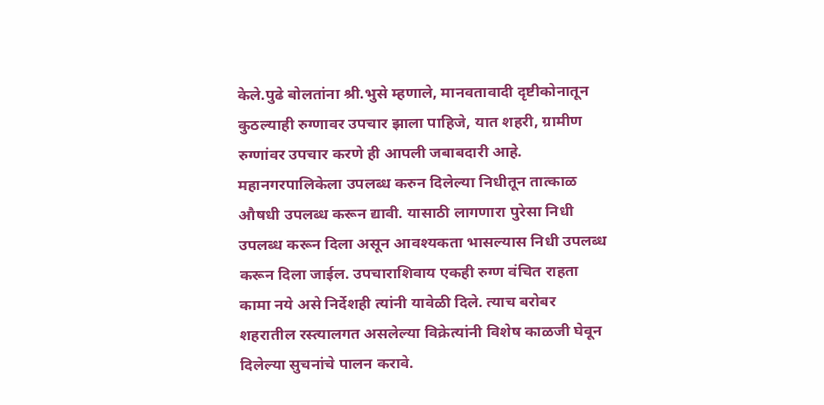केले.पुढे बोलतांना श्री.भुसे म्हणाले, मानवतावादी दृष्टीकोनातून कुठल्याही रुग्णावर उपचार झाला पाहिजे, यात शहरी, ग्रामीण रुग्णांवर उपचार करणे ही आपली जबाबदारी आहे. महानगरपालिकेला उपलब्ध करुन दिलेल्या निधीतून तात्काळ औषधी उपलब्ध करून द्यावी. यासाठी लागणारा पुरेसा निधी उपलब्ध करून दिला असून आवश्यकता भासल्यास निधी उपलब्ध करून दिला जाईल. उपचाराशिवाय एकही रुग्ण वंचित राहता कामा नये असे निर्देशही त्यांनी यावेळी दिले. त्याच बरोबर शहरातील रस्त्यालगत असलेल्या विक्रेत्यांनी विशेष काळजी घेवून दिलेल्या सुचनांचे पालन करावे.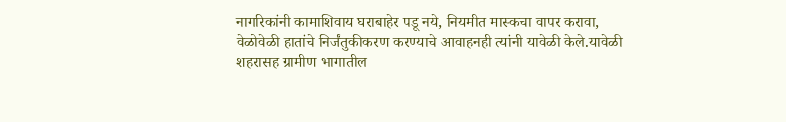नागरिकांनी कामाशिवाय घराबाहेर पडू नये, नियमीत मास्कचा वापर करावा, वेळोवेळी हातांचे निर्जंतुकीकरण करण्याचे आवाहनही त्यांनी यावेळी केले.यावेळी शहरासह ग्रामीण भागातील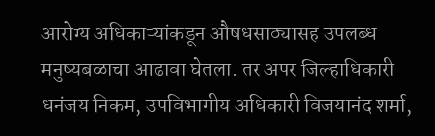आरोग्य अधिकाऱ्यांकडून औषधसाठ्यासह उपलब्ध मनुष्यबळाचा आढावा घेतला. तर अपर जिल्हाधिकारी धनंजय निकम, उपविभागीय अधिकारी विजयानंद शर्मा,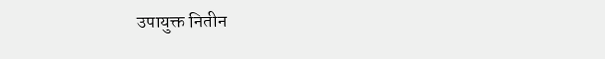उपायुक्त नितीन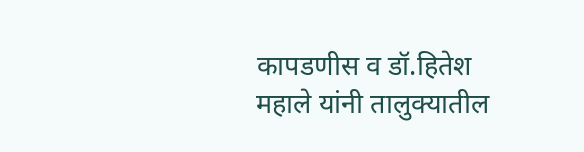कापडणीस व डॉ.हितेश महाले यांनी तालुक्यातील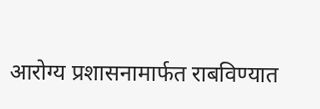आरोग्य प्रशासनामार्फत राबविण्यात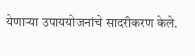येणाऱ्या उपाययोजनांचे सादरीकरण केले.